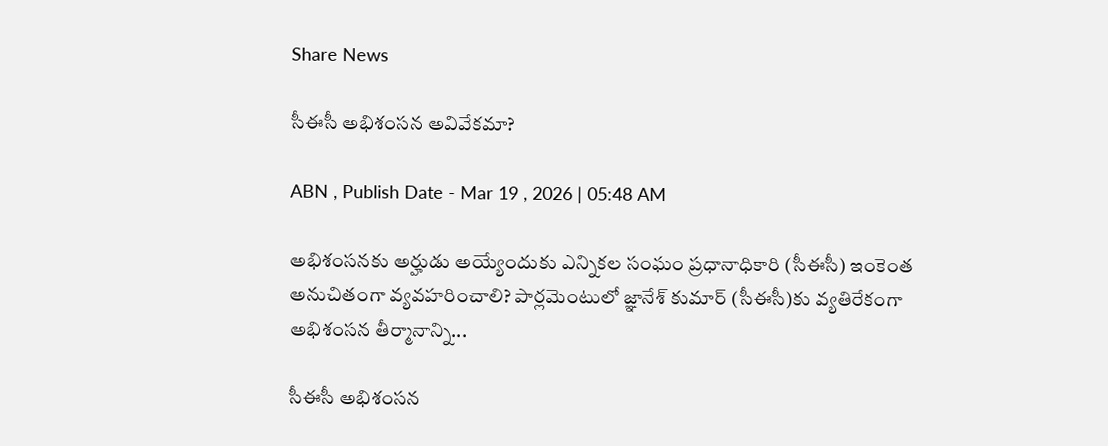Share News

సీఈసీ అభిశంసన అవివేకమా?

ABN , Publish Date - Mar 19 , 2026 | 05:48 AM

అభిశంసనకు అర్హుడు అయ్యేందుకు ఎన్నికల సంఘం ప్రధానాధికారి (సీఈసీ) ఇంకెంత అనుచితంగా వ్యవహరించాలి? పార్లమెంటులో జ్ఞానేశ్‌ కుమార్‌ (సీఈసీ)కు వ్యతిరేకంగా అభిశంసన తీర్మానాన్ని...

సీఈసీ అభిశంసన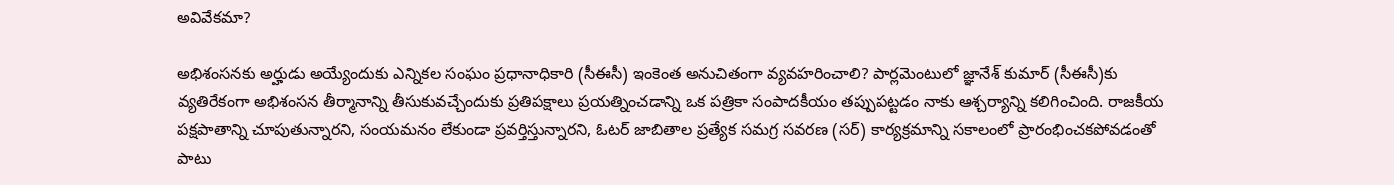అవివేకమా?

అభిశంసనకు అర్హుడు అయ్యేందుకు ఎన్నికల సంఘం ప్రధానాధికారి (సీఈసీ) ఇంకెంత అనుచితంగా వ్యవహరించాలి? పార్లమెంటులో జ్ఞానేశ్‌ కుమార్‌ (సీఈసీ)కు వ్యతిరేకంగా అభిశంసన తీర్మానాన్ని తీసుకువచ్చేందుకు ప్రతిపక్షాలు ప్రయత్నించడాన్ని ఒక పత్రికా సంపాదకీయం తప్పుపట్టడం నాకు ఆశ్చర్యాన్ని కలిగించింది. రాజకీయ పక్షపాతాన్ని చూపుతున్నారని, సంయమనం లేకుండా ప్రవర్తిస్తున్నారని, ఓటర్‌ జాబితాల ప్రత్యేక సమగ్ర సవరణ (సర్‌) కార్యక్రమాన్ని సకాలంలో ప్రారంభించకపోవడంతో పాటు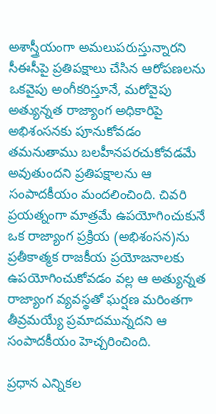అశాస్త్రీయంగా అమలుపరుస్తున్నారని సీఈసీపై ప్రతిపక్షాలు చేసిన ఆరోపణలను ఒకవైపు అంగీకరిస్తూనే, మరోవైపు అత్యున్నత రాజ్యాంగ అధికారిపై అభిశంసనకు పూనుకోవడం తమనుతాము బలహీనపరచుకోవడమే అవుతుందని ప్రతిపక్షాలను ఆ సంపాదకీయం మందలించింది. చివరి ప్రయత్నంగా మాత్రమే ఉపయోగించుకునే ఒక రాజ్యాంగ ప్రక్రియ (అభిశంసన)ను ప్రతీకాత్మక రాజకీయ ప్రయోజనాలకు ఉపయోగించుకోవడం వల్ల ఆ అత్యున్నత రాజ్యాంగ వ్యవస్థతో ఘర్షణ మరింతగా తీవ్రమయ్యే ప్రమాదమున్నదని ఆ సంపాదకీయం హెచ్చరించింది.

ప్రధాన ఎన్నికల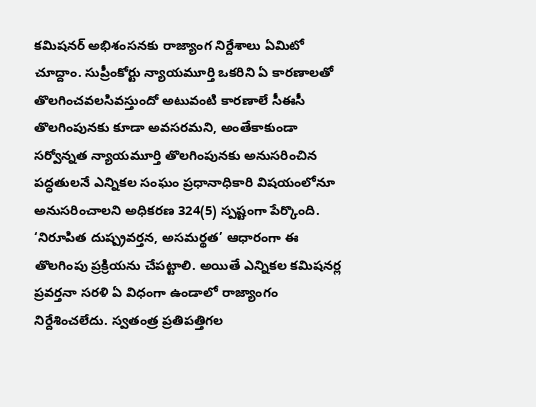కమిషనర్‌ అభిశంసనకు రాజ్యాంగ నిర్దేశాలు ఏమిటో చూద్దాం. సుప్రీంకోర్టు న్యాయమూర్తి ఒకరిని ఏ కారణాలతో తొలగించవలసివస్తుందో అటువంటి కారణాలే సీఈసీ తొలగింపునకు కూడా అవసరమని, అంతేకాకుండా సర్వోన్నత న్యాయమూర్తి తొలగింపునకు అనుసరించిన పద్ధతులనే ఎన్నికల సంఘం ప్రధానాధికారి విషయంలోనూ అనుసరించాలని అధికరణ 324(5) స్పష్టంగా పేర్కొంది. ‘నిరూపిత దుష్ప్రవర్తన, అసమర్థత’ ఆధారంగా ఈ తొలగింపు ప్రక్రియను చేపట్టాలి. అయితే ఎన్నికల కమిషనర్ల ప్రవర్తనా సరళి ఏ విధంగా ఉండాలో రాజ్యాంగం నిర్దేశించలేదు. స్వతంత్ర ప్రతిపత్తిగల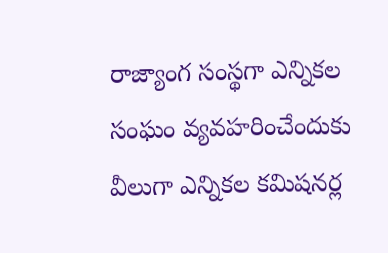రాజ్యాంగ సంస్థగా ఎన్నికల సంఘం వ్యవహరించేందుకు వీలుగా ఎన్నికల కమిషనర్ల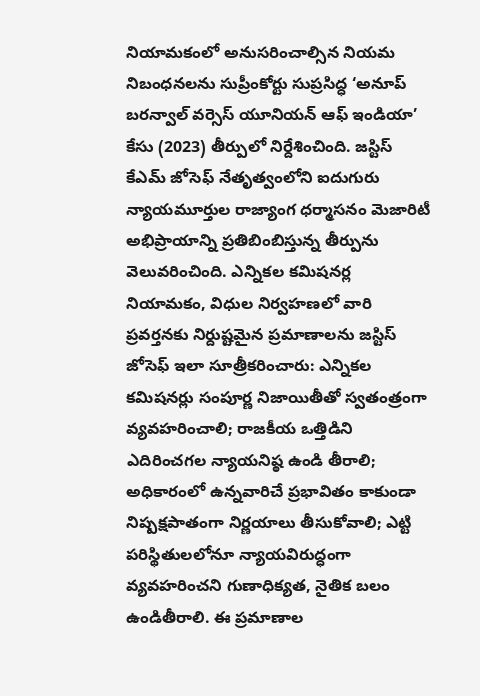నియామకంలో అనుసరించాల్సిన నియమ నిబంధనలను సుప్రీంకోర్టు సుప్రసిద్ధ ‘అనూప్‌ బరన్వాల్‌ వర్సెస్‌ యూనియన్‌ ఆఫ్‌ ఇండియా’ కేసు (2023) తీర్పులో నిర్దేశించింది. జస్టిస్‌ కేఎమ్‌ జోసెఫ్‌ నేతృత్వంలోని ఐదుగురు న్యాయమూర్తుల రాజ్యాంగ ధర్మాసనం మెజారిటీ అభిప్రాయాన్ని ప్రతిబింబిస్తున్న తీర్పును వెలువరించింది. ఎన్నికల కమిషనర్ల నియామకం, విధుల నిర్వహణలో వారి ప్రవర్తనకు నిర్దుష్టమైన ప్రమాణాలను జస్టిస్‌ జోసెఫ్‌ ఇలా సూత్రీకరించారు: ఎన్నికల కమిషనర్లు సంపూర్ణ నిజాయితీతో స్వతంత్రంగా వ్యవహరించాలి; రాజకీయ ఒత్తిడిని ఎదిరించగల న్యాయనిష్ఠ ఉండి తీరాలి; అధికారంలో ఉన్నవారిచే ప్రభావితం కాకుండా నిష్పక్షపాతంగా నిర్ణయాలు తీసుకోవాలి; ఎట్టి పరిస్థితులలోనూ న్యాయవిరుద్ధంగా వ్యవహరించని గుణాధిక్యత, నైతిక బలం ఉండితీరాలి. ఈ ప్రమాణాల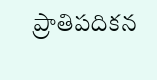ప్రాతిపదికన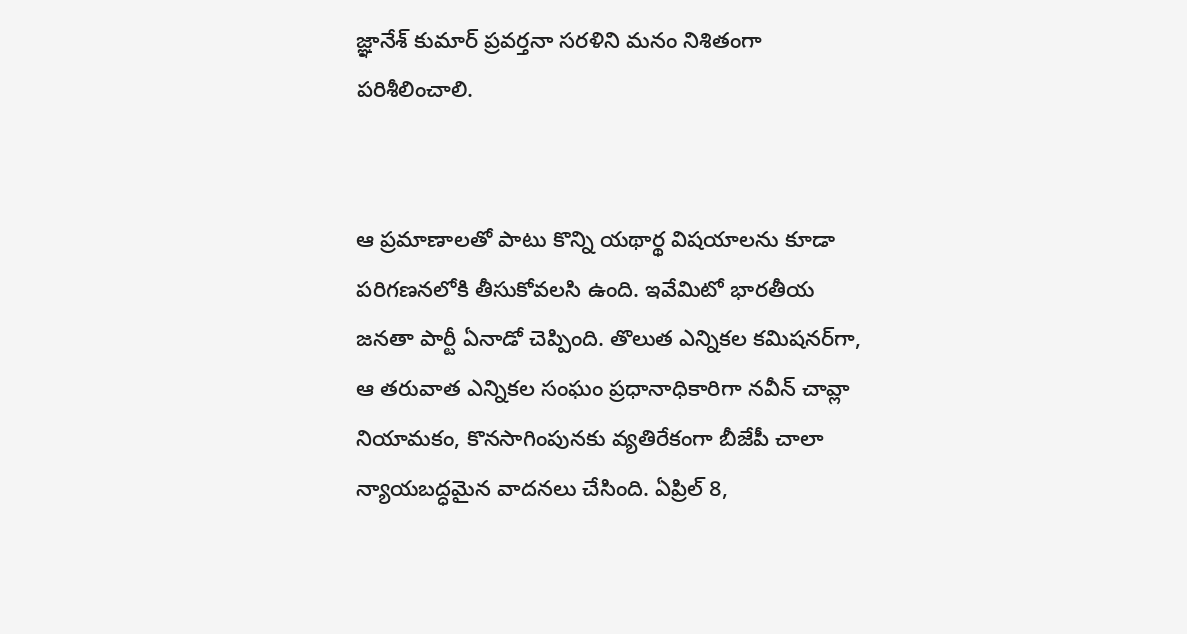జ్ఞానేశ్‌ కుమార్‌ ప్రవర్తనా సరళిని మనం నిశితంగా పరిశీలించాలి.


ఆ ప్రమాణాలతో పాటు కొన్ని యథార్థ విషయాలను కూడా పరిగణనలోకి తీసుకోవలసి ఉంది. ఇవేమిటో భారతీయ జనతా పార్టీ ఏనాడో చెప్పింది. తొలుత ఎన్నికల కమిషనర్‌గా, ఆ తరువాత ఎన్నికల సంఘం ప్రధానాధికారిగా నవీన్ చావ్లా నియామకం, కొనసాగింపునకు వ్యతిరేకంగా బీజేపీ చాలా న్యాయబద్ధమైన వాదనలు చేసింది. ఏప్రిల్‌ 8,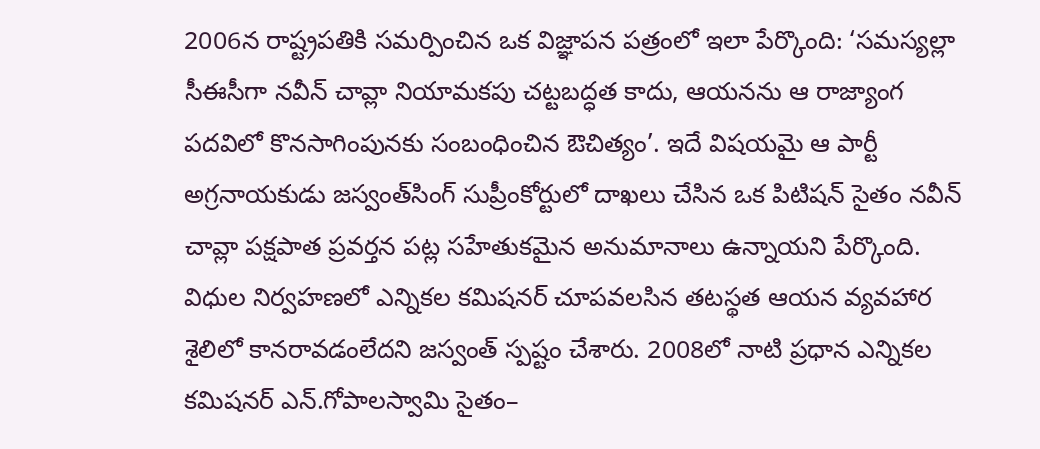2006న రాష్ట్రపతికి సమర్పించిన ఒక విజ్ఞాపన పత్రంలో ఇలా పేర్కొంది: ‘సమస్యల్లా సీఈసీగా నవీన్‌ చావ్లా నియామకపు చట్టబద్ధత కాదు, ఆయనను ఆ రాజ్యాంగ పదవిలో కొనసాగింపునకు సంబంధించిన ఔచిత్యం’. ఇదే విషయమై ఆ పార్టీ అగ్రనాయకుడు జస్వంత్‌సింగ్‌ సుప్రీంకోర్టులో దాఖలు చేసిన ఒక పిటిషన్‌ సైతం నవీన్‌ చావ్లా పక్షపాత ప్రవర్తన పట్ల సహేతుకమైన అనుమానాలు ఉన్నాయని పేర్కొంది. విధుల నిర్వహణలో ఎన్నికల కమిషనర్‌ చూపవలసిన తటస్థత ఆయన వ్యవహార శైలిలో కానరావడంలేదని జస్వంత్‌ స్పష్టం చేశారు. 2008లో నాటి ప్రధాన ఎన్నికల కమిషనర్‌ ఎన్‌.గోపాలస్వామి సైతం–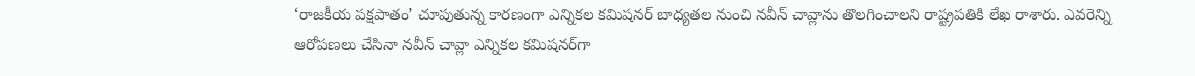‘రాజకీయ పక్షపాతం’ చూపుతున్న కారణంగా ఎన్నికల కమిషనర్‌ బాధ్యతల నుంచి నవీన్‌ చావ్లాను తొలగించాలని రాష్ట్రపతికి లేఖ రాశారు. ఎవరెన్ని ఆరోపణలు చేసినా నవీన్‌ చావ్లా ఎన్నికల కమిషనర్‌గా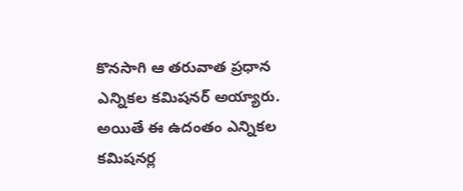కొనసాగి ఆ తరువాత ప్రధాన ఎన్నికల కమిషనర్‌ అయ్యారు. అయితే ఈ ఉదంతం ఎన్నికల కమిషనర్ల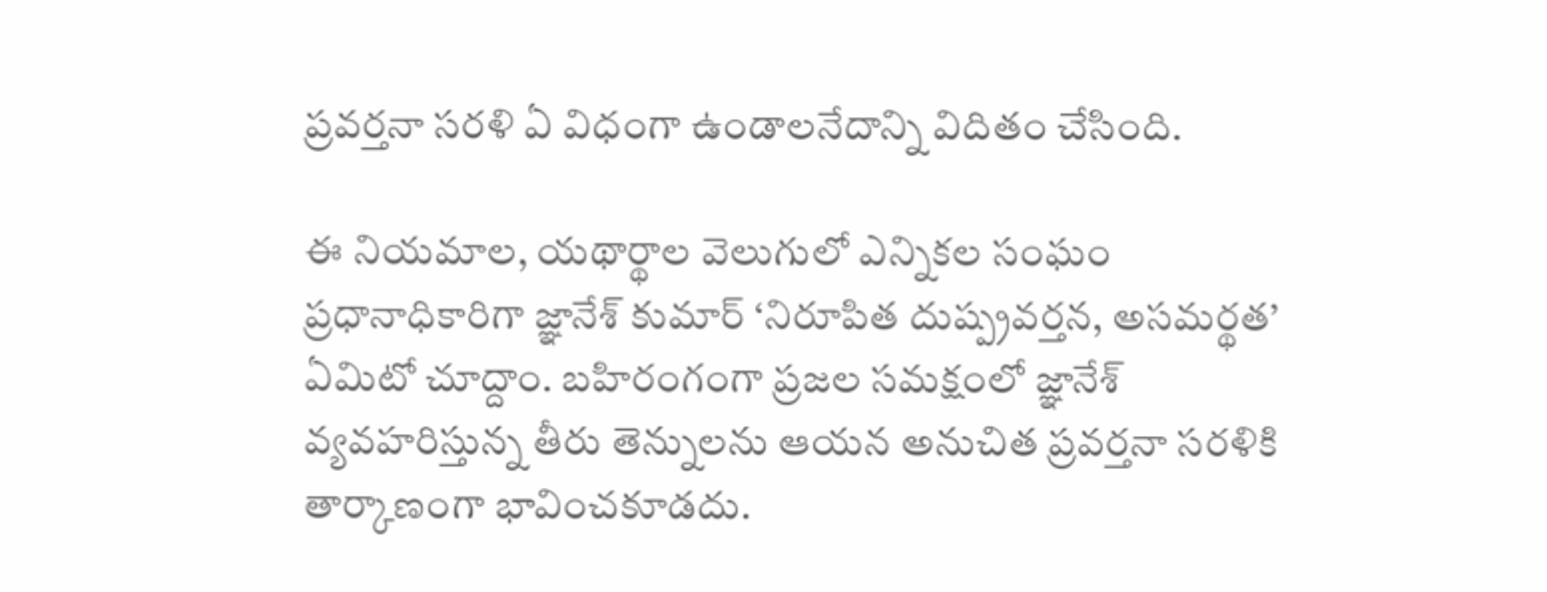ప్రవర్తనా సరళి ఏ విధంగా ఉండాలనేదాన్ని విదితం చేసింది.

ఈ నియమాల, యథార్థాల వెలుగులో ఎన్నికల సంఘం ప్రధానాధికారిగా జ్ఞానేశ్‌ కుమార్‌ ‘నిరూపిత దుష్ప్రవర్తన, అసమర్థత’ ఏమిటో చూద్దాం. బహిరంగంగా ప్రజల సమక్షంలో జ్ఞానేశ్‌ వ్యవహరిస్తున్న తీరు తెన్నులను ఆయన అనుచిత ప్రవర్తనా సరళికి తార్కాణంగా భావించకూడదు.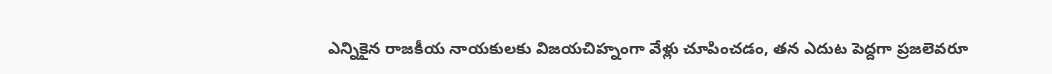ఎన్నికైన రాజకీయ నాయకులకు విజయచిహ్నంగా వేళ్లు చూపించడం, తన ఎదుట పెద్దగా ప్రజలెవరూ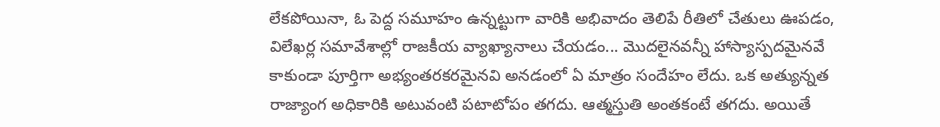లేకపోయినా, ఓ పెద్ద సమూహం ఉన్నట్టుగా వారికి అభివాదం తెలిపే రీతిలో చేతులు ఊపడం, విలేఖర్ల సమావేశాల్లో రాజకీయ వ్యాఖ్యానాలు చేయడం... మొదలైనవన్నీ హాస్యాస్పదమైనవే కాకుండా పూర్తిగా అభ్యంతరకరమైనవి అనడంలో ఏ మాత్రం సందేహం లేదు. ఒక అత్యున్నత రాజ్యాంగ అధికారికి అటువంటి పటాటోపం తగదు. ఆత్మస్తుతి అంతకంటే తగదు. అయితే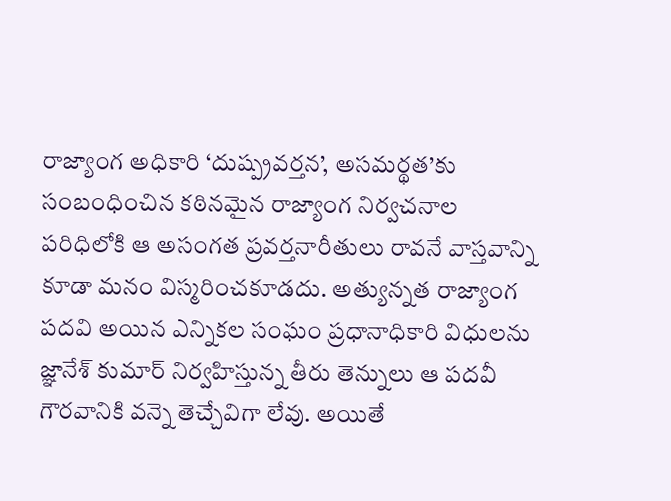రాజ్యాంగ అధికారి ‘దుష్ప్రవర్తన’, అసమర్థత’కు సంబంధించిన కఠినమైన రాజ్యాంగ నిర్వచనాల పరిధిలోకి ఆ అసంగత ప్రవర్తనారీతులు రావనే వాస్తవాన్ని కూడా మనం విస్మరించకూడదు. అత్యున్నత రాజ్యాంగ పదవి అయిన ఎన్నికల సంఘం ప్రధానాధికారి విధులను జ్ఞానేశ్‌ కుమార్‌ నిర్వహిస్తున్న తీరు తెన్నులు ఆ పదవీ గౌరవానికి వన్నె తెచ్చేవిగా లేవు. అయితే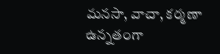మనసా, వాచా, కర్మణా ఉన్నతంగా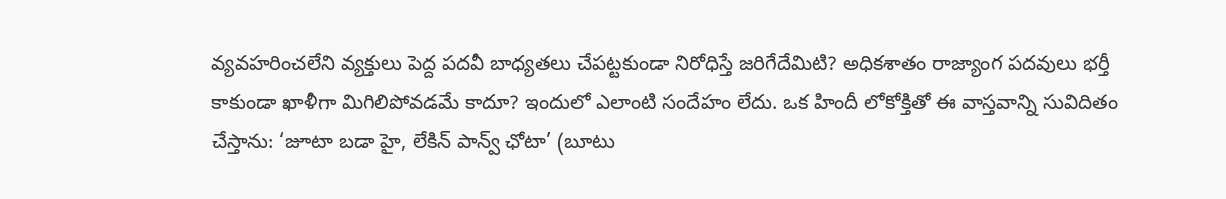వ్యవహరించలేని వ్యక్తులు పెద్ద పదవీ బాధ్యతలు చేపట్టకుండా నిరోధిస్తే జరిగేదేమిటి? అధికశాతం రాజ్యాంగ పదవులు భర్తీ కాకుండా ఖాళీగా మిగిలిపోవడమే కాదూ? ఇందులో ఎలాంటి సందేహం లేదు. ఒక హిందీ లోకోక్తితో ఈ వాస్తవాన్ని సువిదితం చేస్తాను: ‘జూటా బడా హై, లేకిన్‌ పాన్వ్‌ ఛోటా’ (బూటు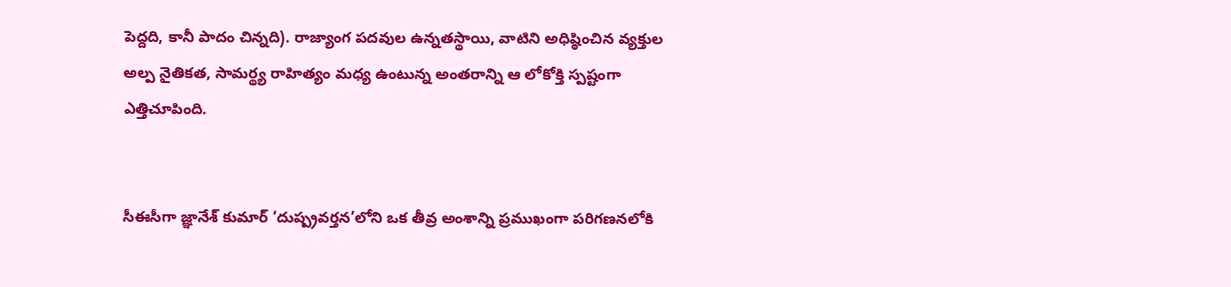పెద్దది, కానీ పాదం చిన్నది). రాజ్యాంగ పదవుల ఉన్నతస్థాయి, వాటిని అధిష్ఠించిన వ్యక్తుల అల్ప నైతికత, సామర్థ్య రాహిత్యం మధ్య ఉంటున్న అంతరాన్ని ఆ లోకోక్తి స్పష్టంగా ఎత్తిచూపింది.


సీఈసీగా జ్ఞానేశ్‌ కుమార్‌ ‘దుష్ప్రవర్తన’లోని ఒక తీవ్ర అంశాన్ని ప్రముఖంగా పరిగణనలోకి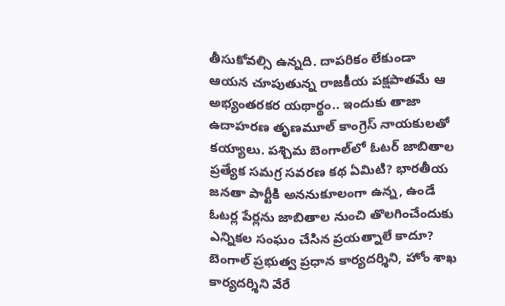తీసుకోవల్సి ఉన్నది. దాపరికం లేకుండా ఆయన చూపుతున్న రాజకీయ పక్షపాతమే ఆ అభ్యంతరకర యథార్థం.. ఇందుకు తాజా ఉదాహరణ తృణమూల్‌ కాంగ్రెస్‌ నాయకులతో కయ్యాలు. పశ్చిమ బెంగాల్‌లో ఓటర్‌ జాబితాల ప్రత్యేక సమగ్ర సవరణ కథ ఏమిటి? భారతీయ జనతా పార్టీకి అననుకూలంగా ఉన్న, ఉండే ఓటర్ల పేర్లను జాబితాల నుంచి తొలగించేందుకు ఎన్నికల సంఘం చేసిన ప్రయత్నాలే కాదూ? బెంగాల్‌ ప్రభుత్వ ప్రధాన కార్యదర్శిని, హోం శాఖ కార్యదర్శిని వేరే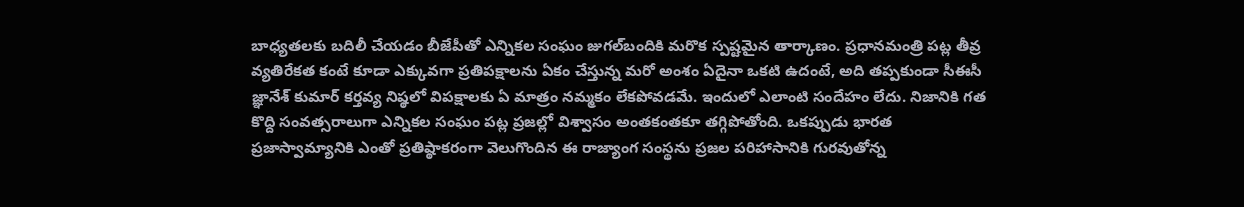బాధ్యతలకు బదిలీ చేయడం బీజేపీతో ఎన్నికల సంఘం జుగల్‌బందికి మరొక స్పష్టమైన తార్కాణం. ప్రధానమంత్రి పట్ల తీవ్ర వ్యతిరేకత కంటే కూడా ఎక్కువగా ప్రతిపక్షాలను ఏకం చేస్తున్న మరో అంశం ఏదైనా ఒకటి ఉదంటే, అది తప్పకుండా సీఈసీ జ్ఞానేశ్‌ కుమార్‌ కర్తవ్య నిష్ఠలో విపక్షాలకు ఏ మాత్రం నమ్మకం లేకపోవడమే. ఇందులో ఎలాంటి సందేహం లేదు. నిజానికి గత కొద్ది సంవత్సరాలుగా ఎన్నికల సంఘం పట్ల ప్రజల్లో విశ్వాసం అంతకంతకూ తగ్గిపోతోంది. ఒకప్పుడు భారత ప్రజాస్వామ్యానికి ఎంతో ప్రతిష్ఠాకరంగా వెలుగొందిన ఈ రాజ్యాంగ సంస్థను ప్రజల పరిహాసానికి గురవుతోన్న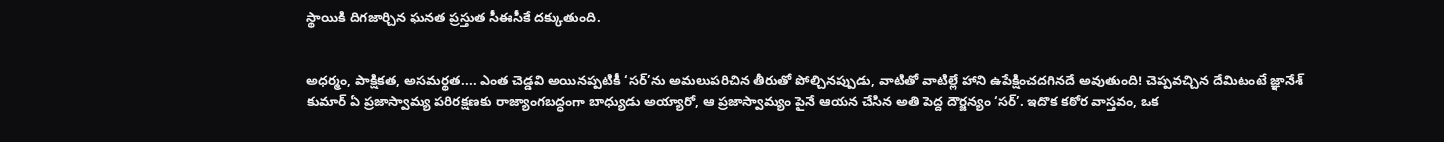స్థాయికి దిగజార్చిన ఘనత ప్రస్తుత సీఈసీకే దక్కుతుంది.


అధర్మం, పాక్షికత, అసమర్థత.... ఎంత చెడ్డవి అయినప్పటికీ ‘సర్‌’ను అమలుపరిచిన తీరుతో పోల్చినప్పుడు, వాటితో వాటిల్లే హాని ఉపేక్షించదగినదే అవుతుంది! చెప్పవచ్చిన దేమిటంటే జ్ఞానేశ్‌ కుమార్‌ ఏ ప్రజాస్వామ్య పరిరక్షణకు రాజ్యాంగబద్ధంగా బాధ్యుడు అయ్యారో, ఆ ప్రజాస్వామ్యం పైనే ఆయన చేసిన అతి పెద్ద దౌర్జన్యం ‘సర్‌’. ఇదొక కఠోర వాస్తవం, ఒక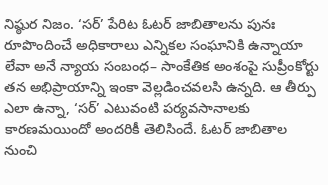నిష్ఠుర నిజం. ‘సర్‌’ పేరిట ఓటర్‌ జాబితాలను పునః రూపొందించే అధికారాలు ఎన్నికల సంఘానికి ఉన్నాయా లేవా అనే న్యాయ సంబంధ– సాంకేతిక అంశంపై సుప్రీంకోర్టు తన అభిప్రాయాన్ని ఇంకా వెల్లడించవలసి ఉన్నది. ఆ తీర్పు ఎలా ఉన్నా, ‘సర్‌’ ఎటువంటి పర్యవసానాలకు కారణమయిందో అందరికీ తెలిసిందే. ఓటర్‌ జాబితాల నుంచి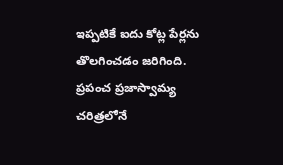ఇప్పటికే ఐదు కోట్ల పేర్లను తొలగించడం జరిగింది. ప్రపంచ ప్రజాస్వామ్య చరిత్రలోనే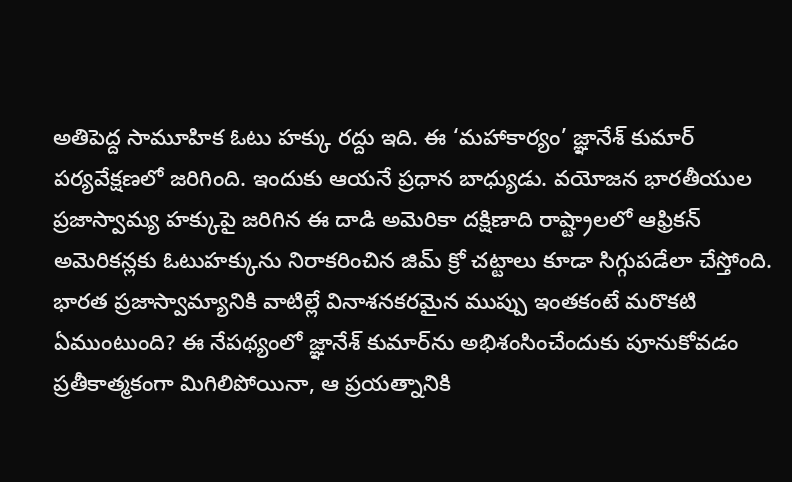అతిపెద్ద సామూహిక ఓటు హక్కు రద్దు ఇది. ఈ ‘మహాకార్యం’ జ్ఞానేశ్‌ కుమార్ పర్యవేక్షణలో జరిగింది. ఇందుకు ఆయనే ప్రధాన బాధ్యుడు. వయోజన భారతీయుల ప్రజాస్వామ్య హక్కుపై జరిగిన ఈ దాడి అమెరికా దక్షిణాది రాష్ట్రాలలో ఆఫ్రికన్‌ అమెరికన్లకు ఓటుహక్కును నిరాకరించిన జిమ్‌ క్రో చట్టాలు కూడా సిగ్గుపడేలా చేస్తోంది. భారత ప్రజాస్వామ్యానికి వాటిల్లే వినాశనకరమైన ముప్పు ఇంతకంటే మరొకటి ఏముంటుంది? ఈ నేపథ్యంలో జ్ఞానేశ్‌ కుమార్‌ను అభిశంసించేందుకు పూనుకోవడం ప్రతీకాత్మకంగా మిగిలిపోయినా, ఆ ప్రయత్నానికి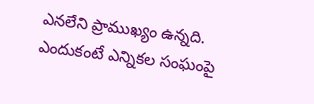ఎనలేని ప్రాముఖ్యం ఉన్నది. ఎందుకంటే ఎన్నికల సంఘంపై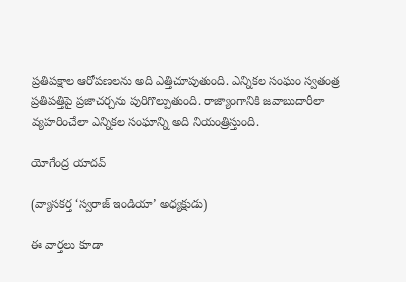ప్రతిపక్షాల ఆరోపణలను అది ఎత్తిచూపుతుంది. ఎన్నికల సంఘం స్వతంత్ర ప్రతిపత్తిపై ప్రజాచర్చను పురిగొల్పుతుంది. రాజ్యాంగానికి జవాబుదారీలా వ్యహరించేలా ఎన్నికల సంఘాన్ని అది నియంత్రిస్తుంది.

యోగేంద్ర యాదవ్

(వ్యాసకర్త ‘స్వరాజ్‌ ఇండియా’ అధ్యక్షుడు)

ఈ వార్తలు కూడా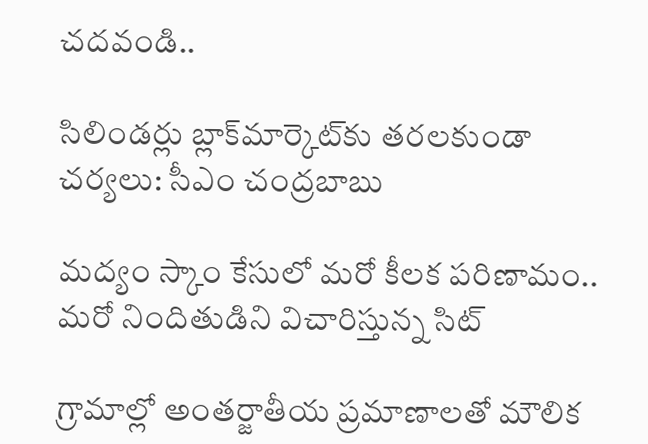చదవండి..

సిలిండర్లు బ్లాక్‌మార్కెట్‌కు తరలకుండా చర్యలు: సీఎం చంద్రబాబు

మద్యం స్కాం కేసులో మరో కీలక పరిణామం.. మరో నిందితుడిని విచారిస్తున్న సిట్

గ్రామాల్లో అంతర్జాతీయ ప్రమాణాలతో మౌలిక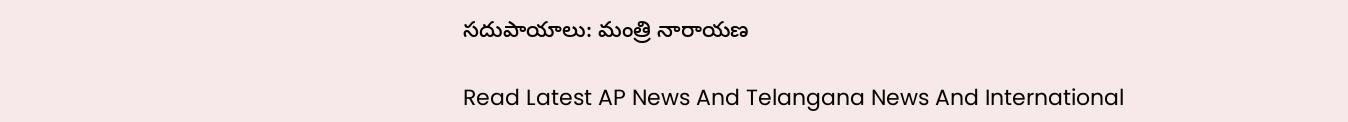సదుపాయాలు: మంత్రి నారాయణ

Read Latest AP News And Telangana News And International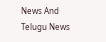News And Telugu News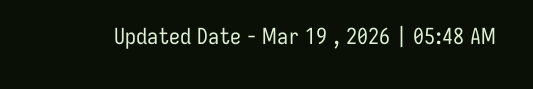Updated Date - Mar 19 , 2026 | 05:48 AM